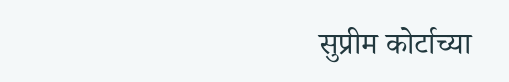सुप्रीम कोर्टाच्या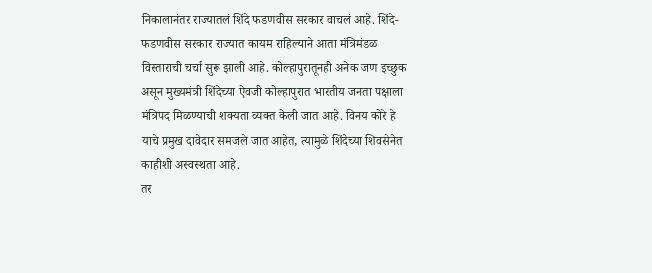निकालानंतर राज्यातलं शिंदे फडणवीस सरकार वाचलं आहे. शिंदे-फडणवीस सरकार राज्यात कायम राहिल्याने आता मंत्रिमंडळ विस्ताराची चर्चा सुरू झाली आहे. कोल्हापुरातूनही अनेक जण इच्छुक असून मुख्यमंत्री शिंदेच्या ऐवजी कोल्हापुरात भारतीय जनता पक्षाला मंत्रिपद मिळण्याची शक्यता व्यक्त केली जात आहे. विनय कोरे हे याचे प्रमुख दावेदार समजले जात आहेत, त्यामुळे शिंदेच्या शिवसेनेत काहीशी अस्वस्थता आहे.
तर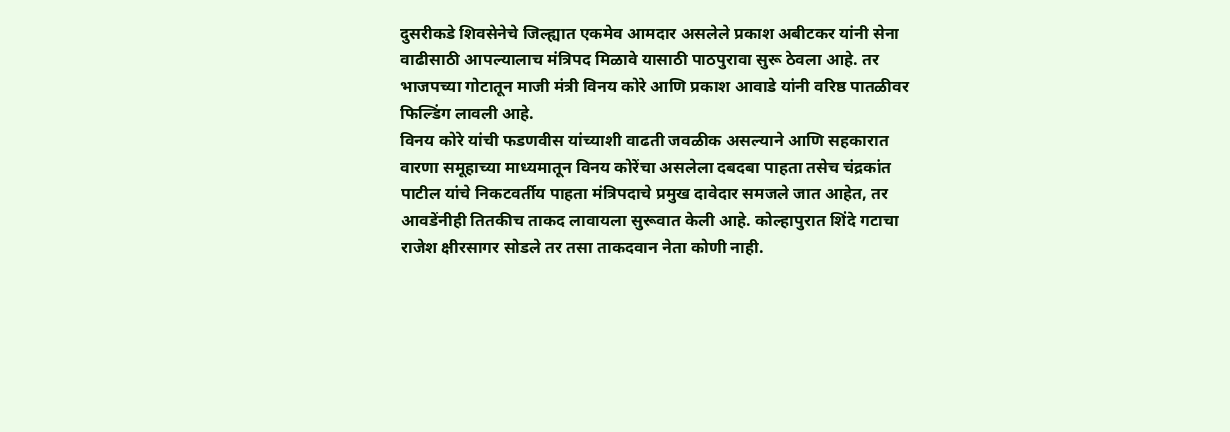दुसरीकडे शिवसेनेचे जिल्ह्यात एकमेव आमदार असलेले प्रकाश अबीटकर यांनी सेना वाढीसाठी आपल्यालाच मंत्रिपद मिळावे यासाठी पाठपुरावा सुरू ठेवला आहे. तर भाजपच्या गोटातून माजी मंत्री विनय कोरे आणि प्रकाश आवाडे यांनी वरिष्ठ पातळीवर फिल्डिंग लावली आहे.
विनय कोरे यांची फडणवीस यांच्याशी वाढती जवळीक असल्याने आणि सहकारात वारणा समूहाच्या माध्यमातून विनय कोरेंचा असलेला दबदबा पाहता तसेच चंद्रकांत पाटील यांचे निकटवर्तीय पाहता मंत्रिपदाचे प्रमुख दावेदार समजले जात आहेत, तर आवडेंनीही तितकीच ताकद लावायला सुरूवात केली आहे. कोल्हापुरात शिंदे गटाचा राजेश क्षीरसागर सोडले तर तसा ताकदवान नेता कोणी नाही.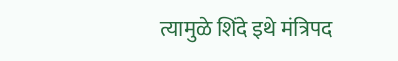त्यामुळे शिंदे इथे मंत्रिपद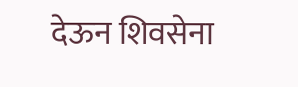देऊन शिवसेना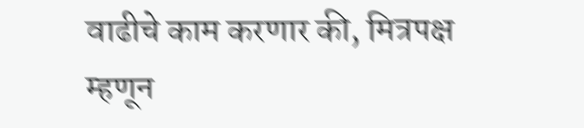वाढीचे काम करणार की, मित्रपक्ष म्हणून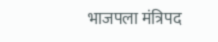भाजपला मंत्रिपद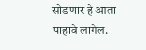सोडणार हे आता पाहावे लागेल.